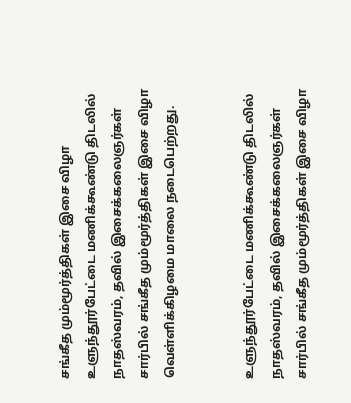சங்கீத மும்மூர்த்திகள் இசை விழா
உளுந்தூர்பேட்டை மணிக்கூண்டு திடலில் நாதஸ்வரம், தவில் இசைக்கலைஞர்கள் சார்பில் சங்கீத மும்மூர்த்திகள் இசை விழா வெள்ளிக்கிழமை மாலை நடைபெற்றது.


உளுந்தூர்பேட்டை மணிக்கூண்டு திடலில் நாதஸ்வரம், தவில் இசைக்கலைஞர்கள் சார்பில் சங்கீத மும்மூர்த்திகள் இசை விழா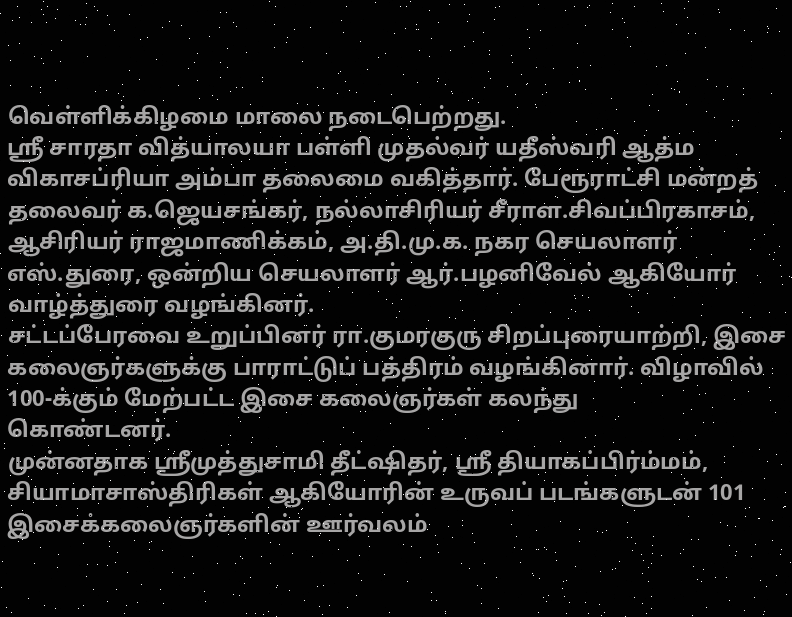வெள்ளிக்கிழமை மாலை நடைபெற்றது.
ஸ்ரீ சாரதா வித்யாலயா பள்ளி முதல்வர் யதீஸ்வரி ஆத்ம விகாசப்ரியா அம்பா தலைமை வகித்தார். பேரூராட்சி மன்றத் தலைவர் க.ஜெயசங்கர், நல்லாசிரியர் சீராள.சிவப்பிரகாசம், ஆசிரியர் ராஜமாணிக்கம், அ.தி.மு.க. நகர செயலாளர் எஸ்.துரை, ஒன்றிய செயலாளர் ஆர்.பழனிவேல் ஆகியோர் வாழ்த்துரை வழங்கினர்.
சட்டப்பேரவை உறுப்பினர் ரா.குமரகுரு சிறப்புரையாற்றி, இசை கலைஞர்களுக்கு பாராட்டுப் பத்திரம் வழங்கினார். விழாவில் 100-க்கும் மேற்பட்ட இசை கலைஞர்கள் கலந்து
கொண்டனர்.
முன்னதாக ஸ்ரீமுத்துசாமி தீட்ஷிதர், ஸ்ரீ தியாகப்பிர்ம்மம், சியாமாசாஸ்திரிகள் ஆகியோரின் உருவப் படங்களுடன் 101 இசைக்கலைஞர்களின் ஊர்வலம்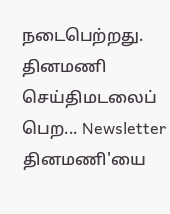நடைபெற்றது.
தினமணி செய்திமடலைப் பெற... Newsletter
தினமணி'யை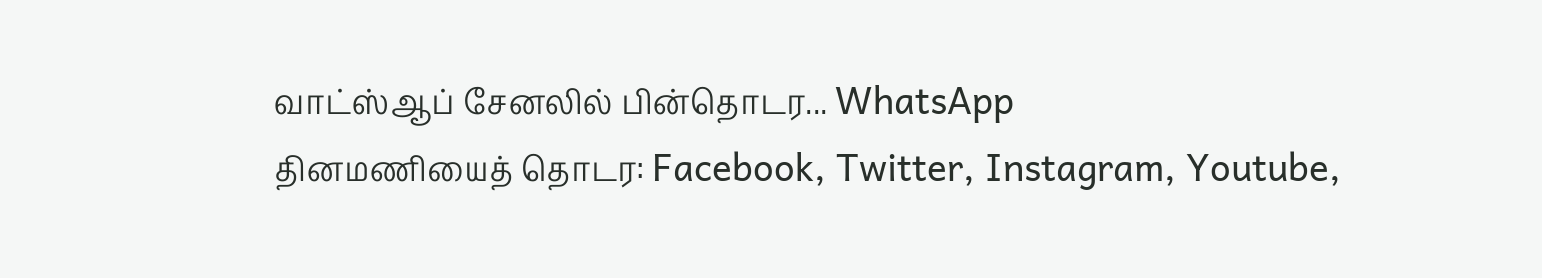வாட்ஸ்ஆப் சேனலில் பின்தொடர... WhatsApp
தினமணியைத் தொடர: Facebook, Twitter, Instagram, Youtube,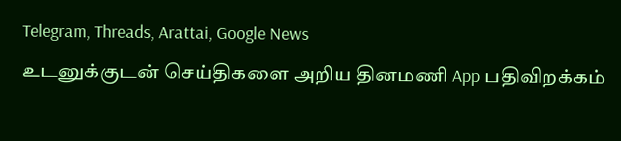Telegram, Threads, Arattai, Google News
உடனுக்குடன் செய்திகளை அறிய தினமணி App பதிவிறக்கம்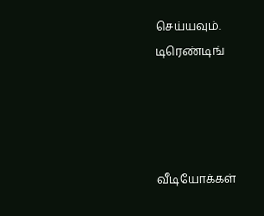செய்யவும்.
டிரெண்டிங்




வீடியோக்கள்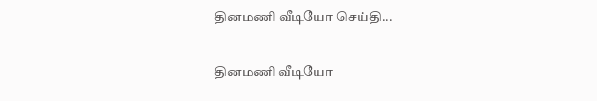தினமணி வீடியோ செய்தி...

தினமணி வீடியோ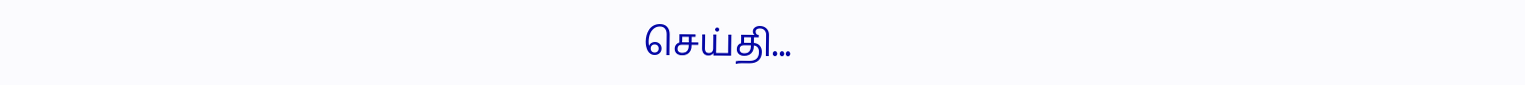செய்தி...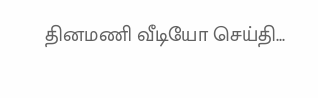தினமணி வீடியோ செய்தி...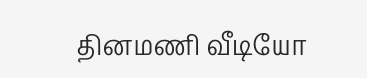தினமணி வீடியோ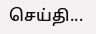செய்தி...